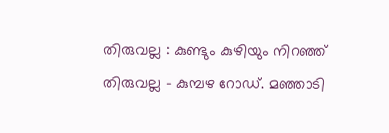തിരുവല്ല : കുണ്ടും കുഴിയും നിറഞ്ഞ് തിരുവല്ല – കുമ്പഴ റോഡ്. മഞ്ഞാടി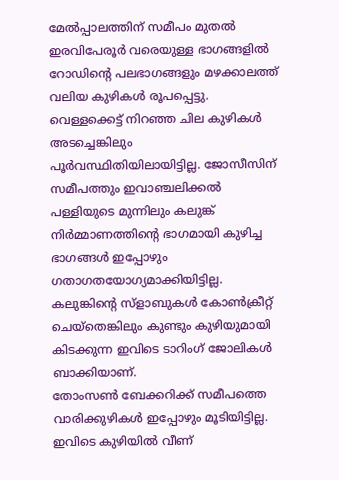മേൽപ്പാലത്തിന് സമീപം മുതൽ ഇരവിപേരൂർ വരെയുള്ള ഭാഗങ്ങളിൽ റോഡിന്റെ പലഭാഗങ്ങളും മഴക്കാലത്ത് വലിയ കുഴികൾ രൂപപ്പെട്ടു. വെള്ളക്കെട്ട് നിറഞ്ഞ ചില കുഴികൾ അടച്ചെങ്കിലും പൂർവസ്ഥിതിയിലായിട്ടില്ല. ജോസീസിന് സമീപത്തും ഇവാഞ്ചലിക്കൽ പള്ളിയുടെ മുന്നിലും കലുങ്ക് നിർമ്മാണത്തിന്റെ ഭാഗമായി കുഴിച്ച ഭാഗങ്ങൾ ഇപ്പോഴും ഗതാഗതയോഗ്യമാക്കിയിട്ടില്ല. കലുങ്കിന്റെ സ്ളാബുകൾ കോൺക്രീറ്റ് ചെയ്തെങ്കിലും കുണ്ടും കുഴിയുമായി കിടക്കുന്ന ഇവിടെ ടാറിംഗ് ജോലികൾ ബാക്കിയാണ്.
തോംസൺ ബേക്കറിക്ക് സമീപത്തെ വാരിക്കുഴികൾ ഇപ്പോഴും മൂടിയിട്ടില്ല. ഇവിടെ കുഴിയിൽ വീണ്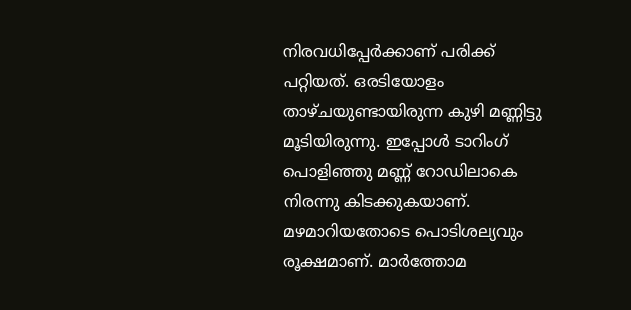നിരവധിപ്പേർക്കാണ് പരിക്ക് പറ്റിയത്. ഒരടിയോളം താഴ്ചയുണ്ടായിരുന്ന കുഴി മണ്ണിട്ടു മൂടിയിരുന്നു. ഇപ്പോൾ ടാറിംഗ് പൊളിഞ്ഞു മണ്ണ് റോഡിലാകെ നിരന്നു കിടക്കുകയാണ്. മഴമാറിയതോടെ പൊടിശല്യവും രൂക്ഷമാണ്. മാർത്തോമ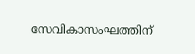സേവികാസംഘത്തിന്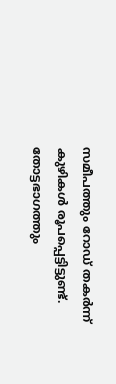സമീപത്തും റോഡ് തകർന്ന് കുഴികൾ രൂപപ്പെട്ടിട്ടുണ്ട്. തോട്ടഭാഗത്തും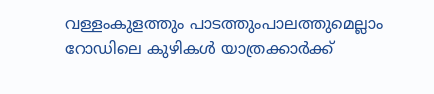വള്ളംകുളത്തും പാടത്തുംപാലത്തുമെല്ലാം റോഡിലെ കുഴികൾ യാത്രക്കാർക്ക്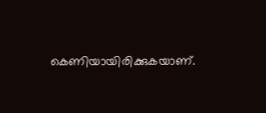കെണിയായിരിക്കുകയാണ്.